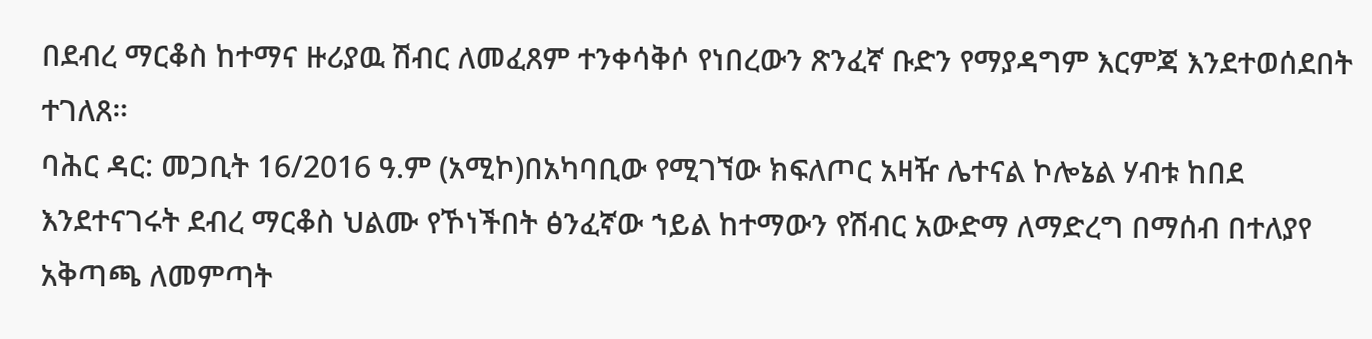በደብረ ማርቆስ ከተማና ዙሪያዉ ሽብር ለመፈጸም ተንቀሳቅሶ የነበረውን ጽንፈኛ ቡድን የማያዳግም እርምጃ እንደተወሰደበት ተገለጸ።
ባሕር ዳር: መጋቢት 16/2016 ዓ.ም (አሚኮ)በአካባቢው የሚገኘው ክፍለጦር አዛዥ ሌተናል ኮሎኔል ሃብቱ ከበደ እንደተናገሩት ደብረ ማርቆስ ህልሙ የኾነችበት ፅንፈኛው ኀይል ከተማውን የሽብር አውድማ ለማድረግ በማሰብ በተለያየ አቅጣጫ ለመምጣት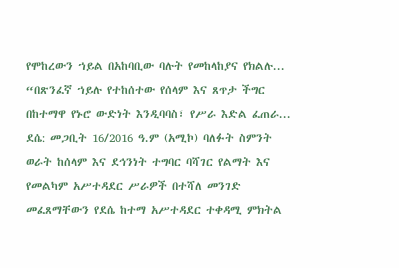የሞከረውን ኀይል በአከባቢው ባሉት የመከላከያና የክልሉ...
“በጽንፈኛ ኀይሉ የተከሰተው የሰላም እና ጸጥታ ችግር በከተማዋ የኑሮ ውድነት እንዲባባስ፣ የሥራ እድል ፈጠራ...
ደሴ: መጋቢት 16/2016 ዓ.ም (አሚኮ) ባለፉት ስምንት ወራት ከሰላም እና ደኅንነት ተግባር ባሻገር የልማት እና የመልካም አሥተዳደር ሥራዎች በተሻለ መንገድ መፈጸማቸውን የደሴ ከተማ አሥተዳደር ተቀዳሚ ምክትል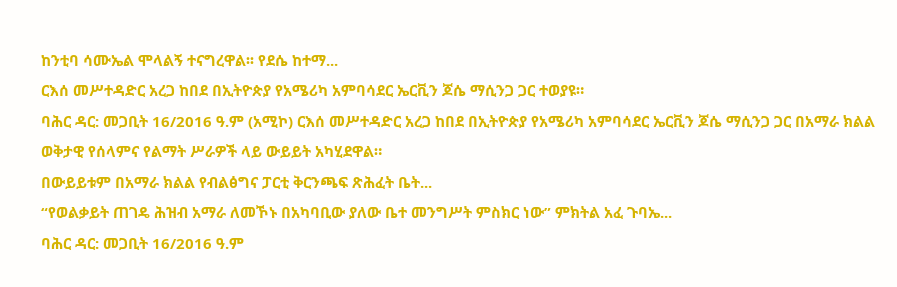ከንቲባ ሳሙኤል ሞላልኝ ተናግረዋል፡፡ የደሴ ከተማ...
ርእሰ መሥተዳድር አረጋ ከበደ በኢትዮጵያ የአሜሪካ አምባሳደር ኤርቪን ጆሴ ማሲንጋ ጋር ተወያዩ።
ባሕር ዳር: መጋቢት 16/2016 ዓ.ም (አሚኮ) ርእሰ መሥተዳድር አረጋ ከበደ በኢትዮጵያ የአሜሪካ አምባሳደር ኤርቪን ጆሴ ማሲንጋ ጋር በአማራ ክልል ወቅታዊ የሰላምና የልማት ሥራዎች ላይ ውይይት አካሂደዋል።
በውይይቱም በአማራ ክልል የብልፅግና ፓርቲ ቅርንጫፍ ጽሕፈት ቤት...
“የወልቃይት ጠገዴ ሕዝብ አማራ ለመኾኑ በአካባቢው ያለው ቤተ መንግሥት ምስክር ነው” ምክትል አፈ ጉባኤ...
ባሕር ዳር: መጋቢት 16/2016 ዓ.ም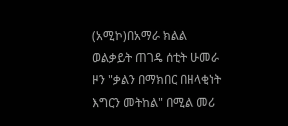(አሚኮ)በአማራ ክልል ወልቃይት ጠገዴ ሰቲት ሁመራ ዞን "ቃልን በማክበር በዘላቂነት እግርን መትከል" በሚል መሪ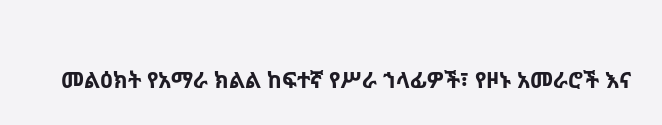መልዕክት የአማራ ክልል ከፍተኛ የሥራ ኀላፊዎች፣ የዞኑ አመራሮች እና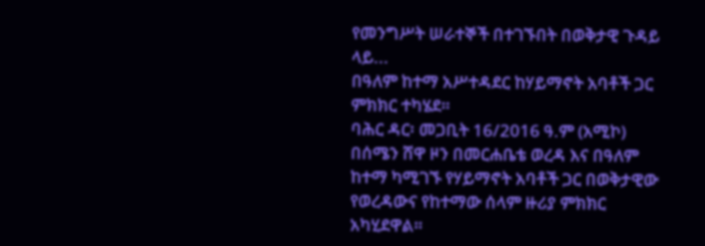የመንግሥት ሠራተኞች በተገኙበት በወቅታዊ ጉዳይ ላይ...
በዓለም ከተማ አሥተዳደር ከሃይማኖት አባቶች ጋር ምክክር ተካሄደ።
ባሕር ዳር፡ መጋቢት 16/2016 ዓ.ም (አሚኮ) በሰሜን ሸዋ ዞን በመርሐቤቴ ወረዳ እና በዓለም ከተማ ካሚገኙ የሃይማኖት አባቶች ጋር በወቅታዊው የወረዳውና የከተማው ሰላም ዙሪያ ምክክር አካሂደዋል።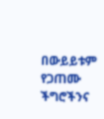በውይይቱም የጋጠሙ ችግሮችንና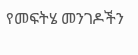የመፍትሄ መንገዶችን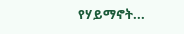የሃይማኖት...